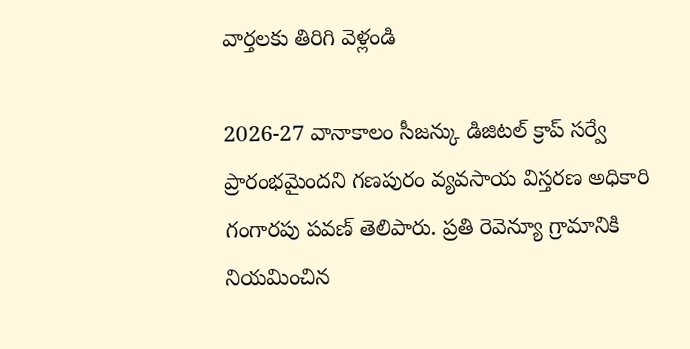వార్తలకు తిరిగి వెళ్లండి

2026-27 వానాకాలం సీజన్కు డిజిటల్ క్రాప్ సర్వే ప్రారంభమైందని గణపురం వ్యవసాయ విస్తరణ అధికారి గంగారపు పవణ్ తెలిపారు. ప్రతి రెవెన్యూ గ్రామానికి నియమించిన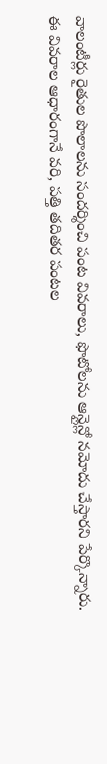వాలంటీర్లు రైతుల పొలాలను సందర్శించి పంట వివరాలు, ఫొటోలను ఆన్లైన్లో నమోదు చేస్తారని పేర్కొన్నారు.
ఈ వివరాల ఆధారంగానే వరి, పత్తి తదితర పంటల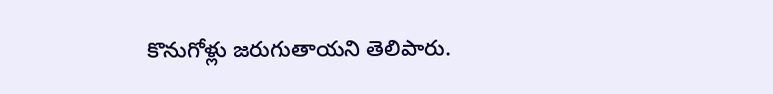కొనుగోళ్లు జరుగుతాయని తెలిపారు.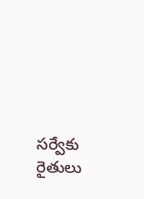సర్వేకు రైతులు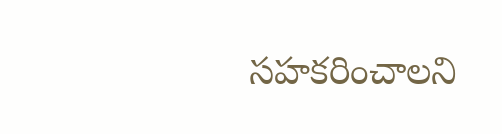సహకరించాలని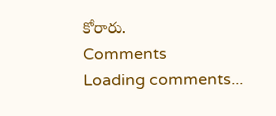కోరారు.
Comments
Loading comments...